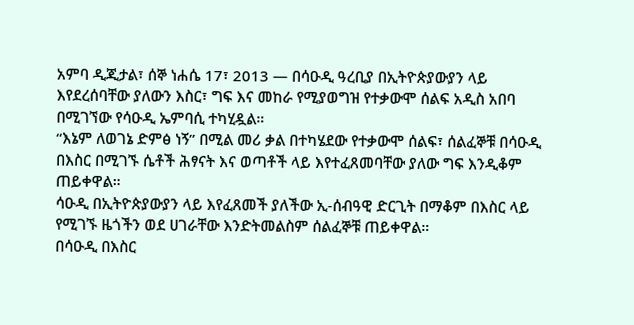አምባ ዲጂታል፣ ሰኞ ነሐሴ 17፣ 2013 ― በሳዑዲ ዓረቢያ በኢትዮጵያውያን ላይ እየደረሰባቸው ያለውን እስር፣ ግፍ እና መከራ የሚያወግዝ የተቃውሞ ሰልፍ አዲስ አበባ በሚገኘው የሳዑዲ ኤምባሲ ተካሂዷል።
“እኔም ለወገኔ ድምፅ ነኝ” በሚል መሪ ቃል በተካሄደው የተቃውሞ ሰልፍ፣ ሰልፈኞቹ በሳዑዲ በእስር በሚገኙ ሴቶች ሕፃናት እና ወጣቶች ላይ እየተፈጸመባቸው ያለው ግፍ እንዲቆም ጠይቀዋል።
ሳዑዲ በኢትዮጵያውያን ላይ እየፈጸመች ያለችው ኢ-ሰብዓዊ ድርጊት በማቆም በእስር ላይ የሚገኙ ዜጎችን ወደ ሀገራቸው እንድትመልስም ሰልፈኞቹ ጠይቀዋል።
በሳዑዲ በእስር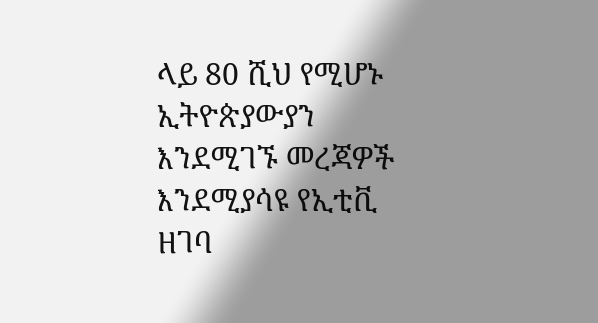ላይ 80 ሺህ የሚሆኑ ኢትዮጵያውያን እንደሚገኙ መረጃዎች እንደሚያሳዩ የኢቲቪ ዘገባ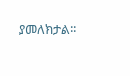ያመለክታል፡፡